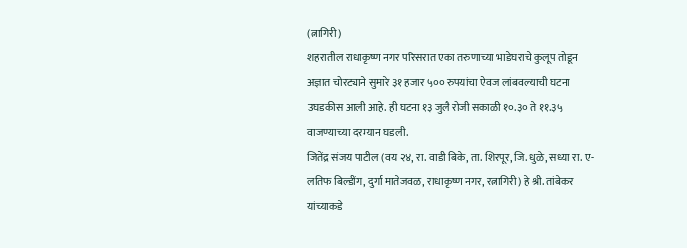(त्नागिरी)
शहरातील राधाकृष्ण नगर परिसरात एका तरुणाच्या भाडेघराचे कुलूप तोडून अज्ञात चोरट्याने सुमारे ३१ हजार ५०० रुपयांचा ऐवज लांबवल्याची घटना उघडकीस आली आहे. ही घटना १३ जुलै रोजी सकाळी १०.३० ते ११.३५ वाजण्याच्या दरम्यान घडली.
जितेंद्र संजय पाटील (वय २४, रा. वाडी बिके, ता. शिरपूर, जि. धुळे, सध्या रा. ए-लतिफ बिल्डींग, दुर्गा मातेजवळ, राधाकृष्ण नगर, रत्नागिरी) हे श्री. तांबेकर यांच्याकडे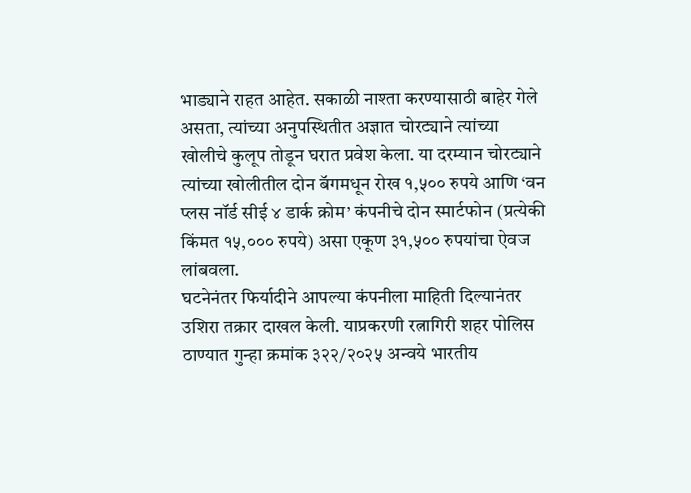भाड्याने राहत आहेत. सकाळी नाश्ता करण्यासाठी बाहेर गेले असता, त्यांच्या अनुपस्थितीत अज्ञात चोरट्याने त्यांच्या खोलीचे कुलूप तोडून घरात प्रवेश केला. या दरम्यान चोरट्याने त्यांच्या खोलीतील दोन बॅगमधून रोख १,५०० रुपये आणि ‘वन प्लस नॉर्ड सीई ४ डार्क क्रोम’ कंपनीचे दोन स्मार्टफोन (प्रत्येकी किंमत १५,००० रुपये) असा एकूण ३१,५०० रुपयांचा ऐवज लांबवला.
घटनेनंतर फिर्यादीने आपल्या कंपनीला माहिती दिल्यानंतर उशिरा तक्रार दाखल केली. याप्रकरणी रत्नागिरी शहर पोलिस ठाण्यात गुन्हा क्रमांक ३२२/२०२५ अन्वये भारतीय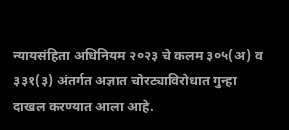न्यायसंहिता अधिनियम २०२३ चे कलम ३०५(अ) व ३३१(३) अंतर्गत अज्ञात चोरट्याविरोधात गुन्हा दाखल करण्यात आला आहे.